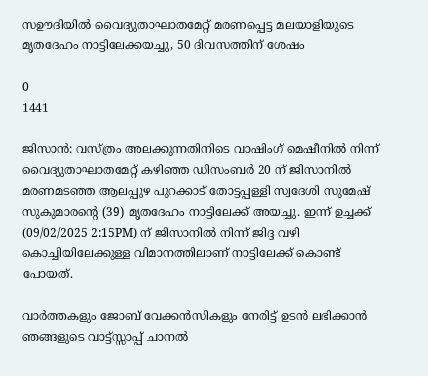സഊദിയിൽ വൈദ്യുതാഘാതമേറ്റ് മരണപ്പെട്ട മലയാളിയുടെ മൃതദേഹം നാട്ടിലേക്കയച്ചു, 50 ദിവസത്തിന് ശേഷം

0
1441

ജിസാൻ: വസ്ത്രം അലക്കുന്നതിനിടെ വാഷിംഗ് മെഷീനില്‍ നിന്ന് വൈദ്യുതാഘാതമേറ്റ് കഴിഞ്ഞ ഡിസംബര്‍ 20 ന് ജിസാനില്‍ മരണമടഞ്ഞ ആലപ്പുഴ പുറക്കാട് തോട്ടപ്പള്ളി സ്വദേശി സുമേഷ് സുകുമാരന്റെ (39) മൃതദേഹം നാട്ടിലേക്ക് അയച്ചു. ഇന്ന് ഉച്ചക്ക്  (09/02/2025 2:15PM) ന് ജിസാനില്‍ നിന്ന് ജിദ്ദ വഴി കൊച്ചിയിലേക്കുള്ള വിമാനത്തിലാണ് നാട്ടിലേക്ക് കൊണ്ട് പോയത്.

വാർത്തകളും ജോബ് വേക്കൻസികളും നേരിട്ട് ഉടൻ ലഭിക്കാൻ ഞങ്ങളുടെ വാട്ട്സ്സാപ്പ് ചാനൽ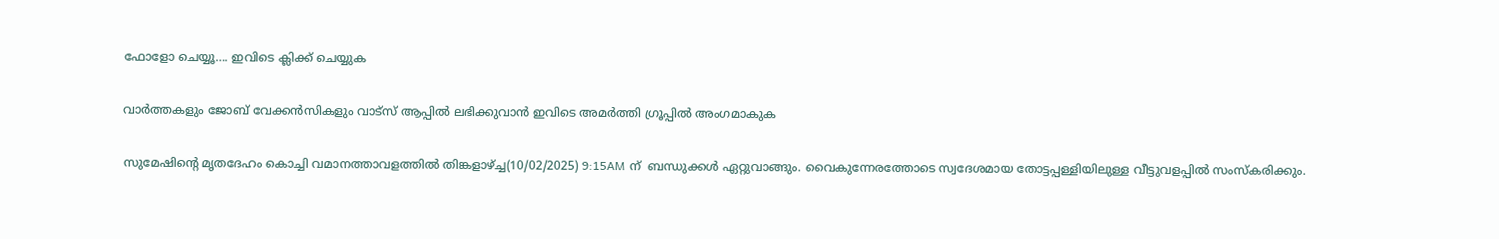ഫോളോ ചെയ്യൂ…. ഇവിടെ ക്ലിക്ക് ചെയ്യുക

വാർത്തകളും ജോബ് വേക്കൻസികളും വാട്സ് ആപ്പിൽ ലഭിക്കുവാൻ ഇവിടെ അമർത്തി ഗ്രൂപ്പിൽ അംഗമാകുക

സുമേഷിന്റെ മൃതദേഹം കൊച്ചി വമാനത്താവളത്തില്‍ തിങ്കളാഴ്ച്ച(10/02/2025) 9:15AM ന്  ബന്ധുക്കൾ ഏറ്റുവാങ്ങും. വൈകുന്നേരത്തോടെ സ്വദേശമായ തോട്ടപ്പള്ളിയിലുള്ള വീട്ടുവളപ്പില്‍ സംസ്‌കരിക്കും.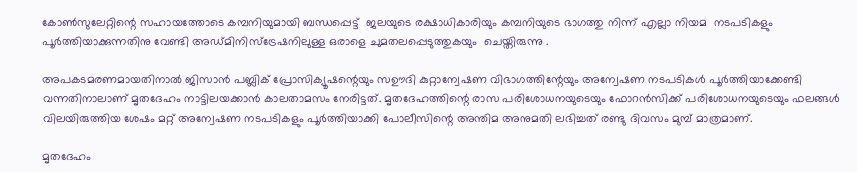കോണ്‍സുലേറ്റിന്റെ സഹായത്തോടെ കമ്പനിയുമായി ബന്ധപ്പെട്ട്  ജലയുടെ രക്ഷാധികാരിയും കമ്പനിയുടെ ഭാഗത്തു നിന്ന് എല്ലാ നിയമ  നടപടികളും പൂർത്തിയാക്കുന്നതിനു വേണ്ടി അഡ്മിനിസ്ട്രേഷനിലുള്ള ഒരാളെ ചുമതലപ്പെടുത്തുകയും  ചെയ്തിരുന്നു .

അപകടമരണമായതിനാല്‍ ജിസാന്‍ പബ്ലിക് പ്രോസിക്യൂഷന്റെയും സഊദി കുറ്റാന്വേഷണ വിഭാഗത്തിന്റേയും അന്വേഷണ നടപടികള്‍ പൂര്‍ത്തിയാക്കേണ്ടി വന്നതിനാലാണ് മൃതദേഹം നാട്ടിലയക്കാന്‍ കാലതാമസം നേരിട്ടത്. മൃതദേഹത്തിന്റെ രാസ പരിശോധനയുടെയും ഫോറന്‍സിക്ക് പരിശോധനയുടെയും ഫലങ്ങള്‍ വിലയിരുത്തിയ ശേഷം മറ്റ് അന്വേഷണ നടപടികളും പൂര്‍ത്തിയാക്കി പോലീസിന്റെ അന്തിമ അനുമതി ലഭിച്ചത് രണ്ടു ദിവസം മുമ്പ് മാത്രമാണ്.

മൃതദേഹം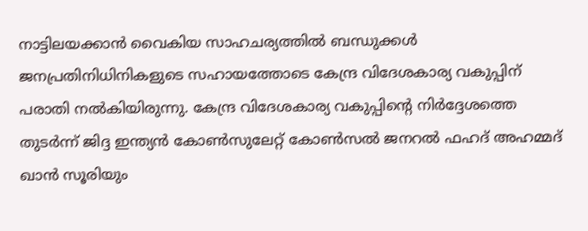നാട്ടിലയക്കാന്‍ വൈകിയ സാഹചര്യത്തില്‍ ബന്ധുക്കള്‍ ജനപ്രതിനിധിനികളുടെ സഹായത്തോടെ കേന്ദ്ര വിദേശകാര്യ വകുപ്പിന് പരാതി നല്‍കിയിരുന്നു. കേന്ദ്ര വിദേശകാര്യ വകുപ്പിന്റെ നിര്‍ദ്ദേശത്തെ തുടര്‍ന്ന് ജിദ്ദ ഇന്ത്യന്‍ കോണ്‍സുലേറ്റ് കോണ്‍സല്‍ ജനറല്‍ ഫഹദ് അഹമ്മദ് ഖാന്‍ സൂരിയും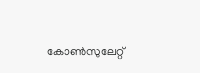കോണ്‍സുലേറ്റ്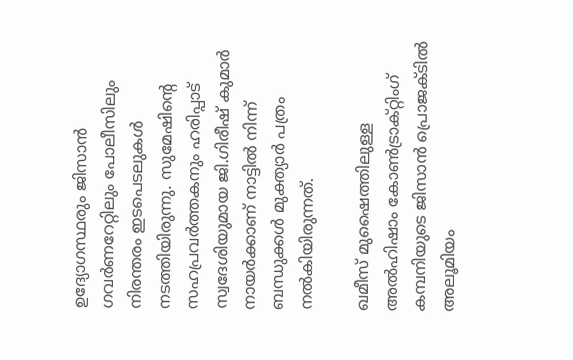ഉദ്യോഗസ്ഥരും ജിസാന്‍ ഗവര്‍ണറേറ്റിലും പോലീസിലും നിരന്തരം ഇടപെടലുകള്‍ നടത്തിയിരുന്നു. സുമേഷിന്റെ സഹപ്രവര്‍ത്തകനും ഹരിപ്പാട് സ്വദേശിയുമായ ജി.ഗിരീഷ് കുമാര്‍ നായര്‍ക്കാണ് നാട്ടില്‍ നിന്ന് ബന്ധുക്കള്‍ മുക്ത്യാര്‍ പത്രം നല്‍കിയിരുന്നത്.

ഖമീസ് മുഷൈത്തിലുള്ള അല്‍ഹിഷാം കോണ്‍ട്രാക്റ്റിംഗ് കമ്പനിയുടെ ജിസാന്‍ പ്രൊജക്ടില്‍ അലൂമിയം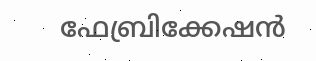ഫേബ്രിക്കേഷന്‍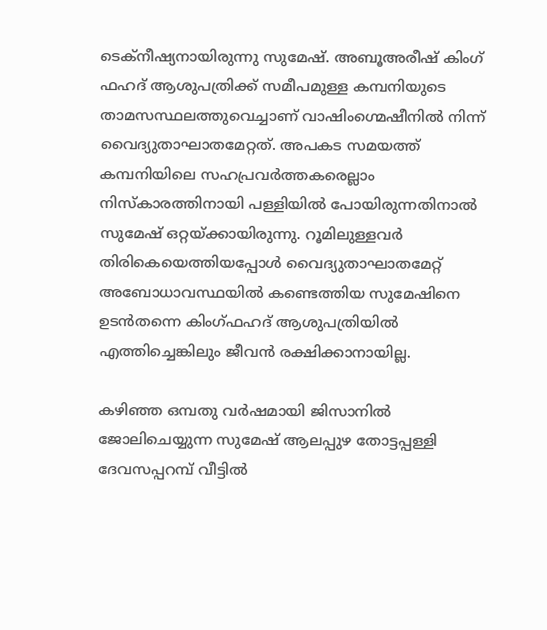ടെക്നീഷ്യനായിരുന്നു സുമേഷ്. അബൂഅരീഷ് കിംഗ് ഫഹദ് ആശുപത്രിക്ക് സമീപമുള്ള കമ്പനിയുടെ താമസസ്ഥലത്തുവെച്ചാണ് വാഷിംഗ്മെഷീനില്‍ നിന്ന് വൈദ്യുതാഘാതമേറ്റത്. അപകട സമയത്ത് കമ്പനിയിലെ സഹപ്രവര്‍ത്തകരെല്ലാം നിസ്‌കാരത്തിനായി പള്ളിയില്‍ പോയിരുന്നതിനാല്‍ സുമേഷ് ഒറ്റയ്ക്കായിരുന്നു. റൂമിലുള്ളവര്‍ തിരികെയെത്തിയപ്പോള്‍ വൈദ്യുതാഘാതമേറ്റ് അബോധാവസ്ഥയില്‍ കണ്ടെത്തിയ സുമേഷിനെ ഉടന്‍തന്നെ കിംഗ്ഫഹദ് ആശുപത്രിയില്‍ എത്തിച്ചെങ്കിലും ജീവന്‍ രക്ഷിക്കാനായില്ല.

കഴിഞ്ഞ ഒമ്പതു വര്‍ഷമായി ജിസാനില്‍ ജോലിചെയ്യുന്ന സുമേഷ് ആലപ്പുഴ തോട്ടപ്പള്ളി ദേവസപ്പറമ്പ് വീട്ടില്‍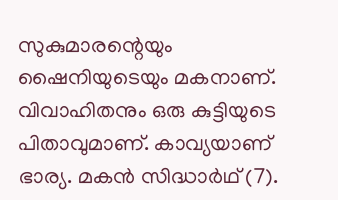സുകുമാരന്റെയും ഷൈനിയുടെയും മകനാണ്. വിവാഹിതനും ഒരു കുട്ടിയുടെ പിതാവുമാണ്. കാവ്യയാണ് ഭാര്യ. മകന്‍ സിദ്ധാര്‍ഥ് (7).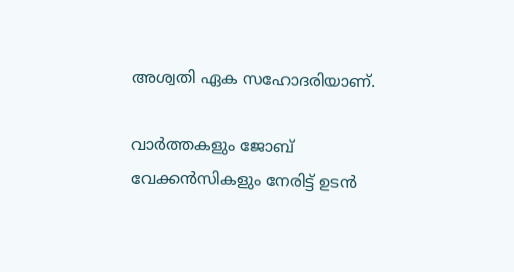അശ്വതി ഏക സഹോദരിയാണ്.

വാർത്തകളും ജോബ് വേക്കൻസികളും നേരിട്ട് ഉടൻ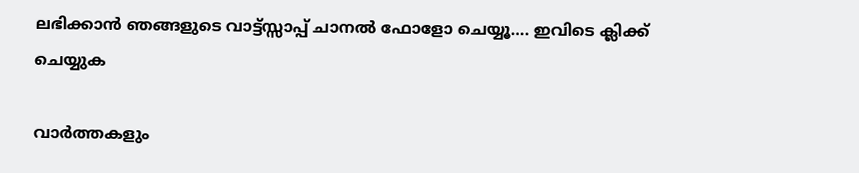ലഭിക്കാൻ ഞങ്ങളുടെ വാട്ട്സ്സാപ്പ് ചാനൽ ഫോളോ ചെയ്യൂ…. ഇവിടെ ക്ലിക്ക് ചെയ്യുക

വാർത്തകളും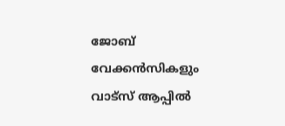ജോബ് വേക്കൻസികളും വാട്സ് ആപ്പിൽ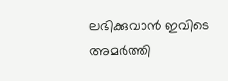ലഭിക്കുവാൻ ഇവിടെ അമർത്തി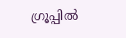ഗ്രൂപ്പിൽ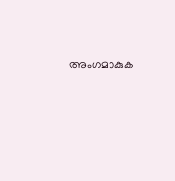അംഗമാകുക